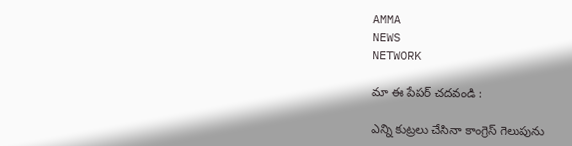AMMA
NEWS
NETWORK

మా ఈ పేపర్ చదవండి :

ఎన్ని కుట్రలు చేసినా కాంగ్రెస్‌ గెలుపును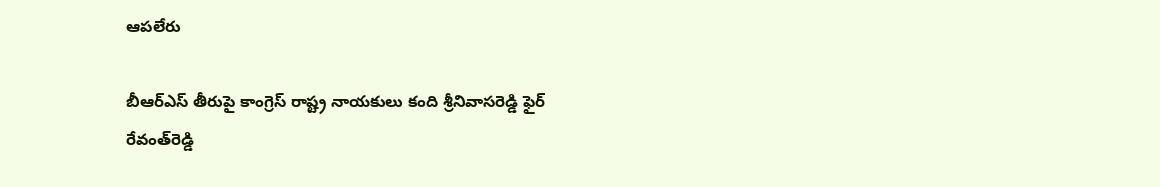ఆపలేరు

బీఆర్ఎస్ తీరుపై కాంగ్రెస్ రాష్ట్ర నాయ‌కులు కంది శ్రీ‌నివాసరెడ్డి ఫైర్‌
రేవంత్‌రెడ్డి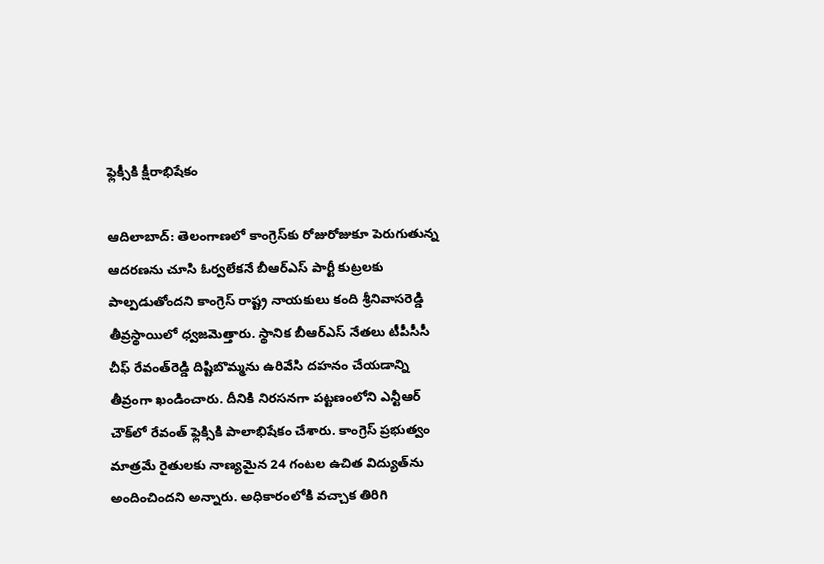ఫ్లెక్సీకి క్షీరాభిషేకం

ఆదిలాబాద్: తెలంగాణ‌లో కాంగ్రెస్‌కు రోజురోజుకూ పెరుగుతున్న ఆద‌ర‌ణ‌ను చూసి ఓర్వలేక‌నే బీఆర్ఎస్ పార్టీ కుట్రలకు పాల్పడుతోంద‌ని కాంగ్రెస్ రాష్ట్ర నాయ‌కులు కంది శ్రీ‌నివాస‌రెడ్డి తీవ్రస్థాయిలో ధ్వజ‌మెత్తారు. స్థానిక బీఆర్ఎస్ నేత‌లు టీపీసీసీ చీఫ్ రేవంత్‌రెడ్డి దిష్టిబొమ్మను ఉరివేసి ద‌హ‌నం చేయ‌డాన్ని తీవ్రంగా ఖండించారు. దీనికి నిర‌స‌న‌గా ప‌ట్టణంలోని ఎన్టీఆర్ చౌక్‌లో రేవంత్ ఫ్లెక్సికి పాలాభిషేకం చేశారు. కాంగ్రెస్ ప్రభుత్వం మాత్రమే రైతుల‌కు నాణ్యమైన 24 గంట‌ల ఉచిత విద్యుత్‌ను అందించింద‌ని అన్నారు. అధికారంలోకి వ‌చ్చాక తిరిగి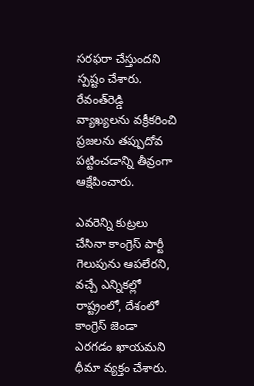స‌ర‌ఫ‌రా చేస్తుంద‌ని స్పష్టం చేశారు. రేవంత్‌రెడ్డి వ్యాఖ్యల‌ను వ‌క్రీక‌రించి ప్రజల‌ను త‌ప్పుదోవ ప‌ట్టించ‌డాన్ని తీవ్రంగా ఆక్షేపించారు.

ఎవ‌రెన్ని కుట్రలు చేసినా కాంగ్రెస్ పార్టీ గెలుపును ఆప‌లేర‌ని, వ‌చ్చే ఎన్నిక‌ల్లో రాష్ట్రంలో, దేశంలో కాంగ్రెస్ జెండా ఎర‌గ‌డం ఖాయ‌మ‌ని ధీమా వ్యక్తం చేశారు.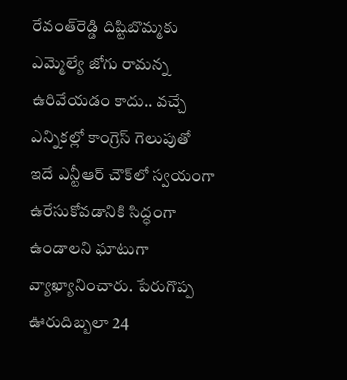రేవంత్‌రెడ్డి దిష్టిబొమ్మకు ఎమ్మెల్యే జోగు రామ‌న్న ఉరివేయ‌డం కాదు.. వ‌చ్చే ఎన్నిక‌ల్లో కాంగ్రెస్ గెలుపుతో ఇదే ఎన్టీఆర్ చౌక్‌లో స్వయంగా ఉరేసుకోవ‌డానికి సిద్ధంగా ఉండాల‌ని ఘాటుగా వ్యాఖ్యానించారు. పేరుగొప్ప ఊరుదిబ్బలా 24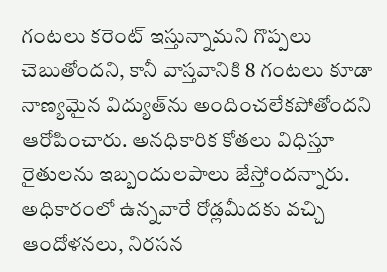గంట‌లు క‌రెంట్ ఇస్తున్నామ‌ని గొప్పలు చెబుతోంద‌ని, కానీ వాస్తవానికి 8 గంట‌లు కూడా నాణ్యమైన విద్యుత్‌ను అందించ‌లేక‌పోతోంద‌ని ఆరోపించారు. అన‌ధికారిక కోత‌లు విధిస్తూ రైతుల‌ను ఇబ్బందుల‌పాలు జేస్తోంద‌న్నారు. అధికారంలో ఉన్నవారే రోడ్లమీద‌కు వ‌చ్చి ఆందోళ‌న‌లు, నిర‌స‌న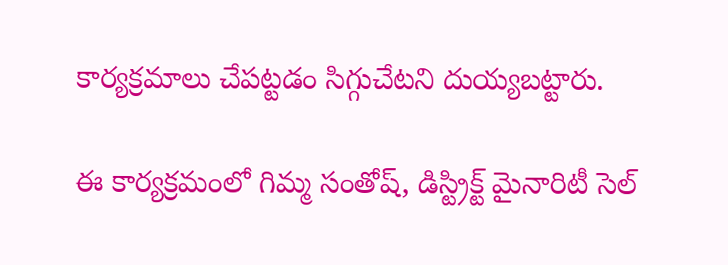కార్యక్రమాలు చేప‌ట్టడం సిగ్గుచేటని దుయ్యబ‌ట్టారు.

ఈ కార్యక్రమంలో గిమ్మ సంతోష్, డిస్ట్రిక్ట్ మైనారిటీ సెల్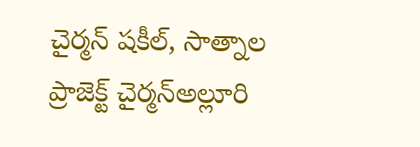చైర్మన్ షకీల్, సాత్నాల ప్రాజెక్ట్ చైర్మన్అల్లూరి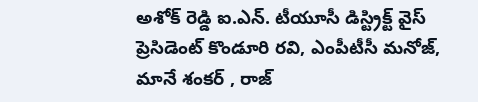అశోక్ రెడ్డి ఐ.ఎన్. టీయూసీ డిస్ట్రిక్ట్ వైస్ ప్రెసిడెంట్ కొండూరి రవి, ఎంపీటీసీ మనోజ్, మానే శంకర్ , రాజ్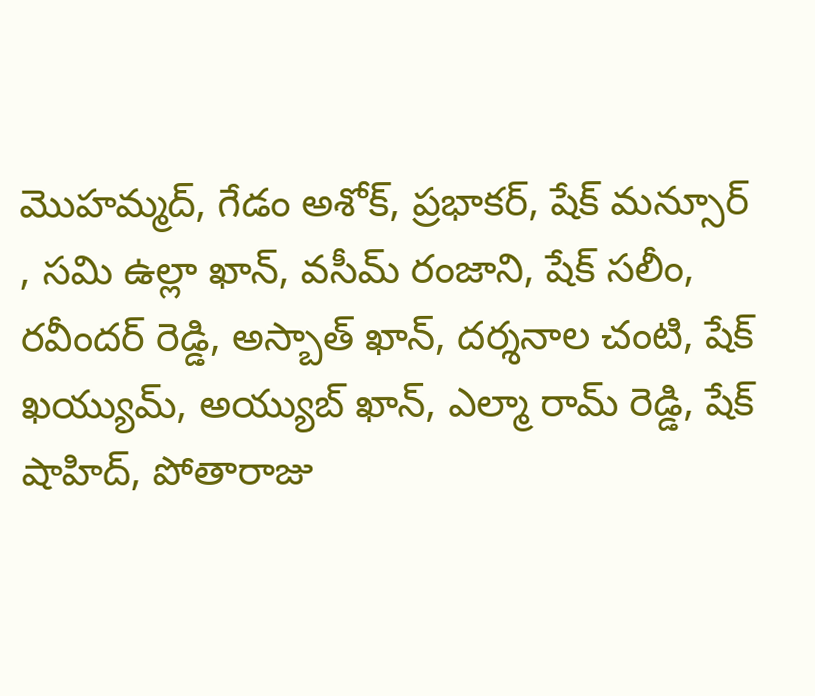మొహమ్మద్, గేడం అశోక్, ప్రభాకర్, షేక్ మన్సూర్ , సమి ఉల్లా ఖాన్, వసీమ్ రంజాని, షేక్ సలీం, రవీందర్ రెడ్డి, అస్బాత్ ఖాన్, దర్శనాల చంటి, షేక్ ఖ‌య్యుమ్, అయ్యుబ్ ఖాన్, ఎల్మా రామ్ రెడ్డి, షేక్ షాహిద్, పోతారాజు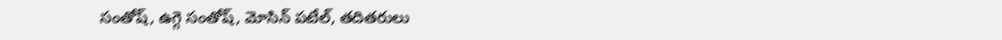సంతోష్, ఉగ్గె సంతోష్, మోసిన్ ప‌టేల్‌, త‌దిత‌రులు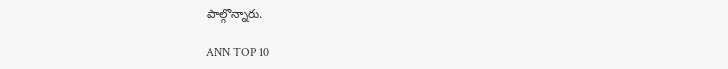పాల్గొన్నారు.

ANN TOP 10